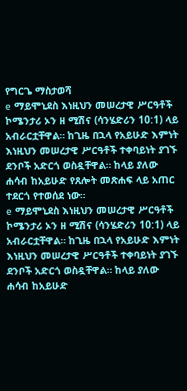የግርጌ ማስታወሻ
e ማይሞኒደስ እነዚህን መሠረታዊ ሥርዓቶች ኮሜንታሪ ኦን ዘ ሚሽና (ሳንሄድሪን 10:1) ላይ አብራርቷቸዋል። ከጊዜ በኋላ የአይሁድ እምነት እነዚህን መሠረታዊ ሥርዓቶች ተቀባይነት ያገኙ ደንቦች አድርጎ ወስዷቸዋል። ከላይ ያለው ሐሳብ ከአይሁድ የጸሎት መጽሐፍ ላይ አጠር ተደርጎ የተወሰደ ነው።
e ማይሞኒደስ እነዚህን መሠረታዊ ሥርዓቶች ኮሜንታሪ ኦን ዘ ሚሽና (ሳንሄድሪን 10:1) ላይ አብራርቷቸዋል። ከጊዜ በኋላ የአይሁድ እምነት እነዚህን መሠረታዊ ሥርዓቶች ተቀባይነት ያገኙ ደንቦች አድርጎ ወስዷቸዋል። ከላይ ያለው ሐሳብ ከአይሁድ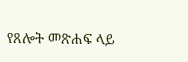የጸሎት መጽሐፍ ላይ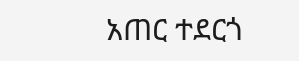አጠር ተደርጎ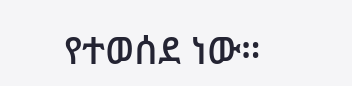የተወሰደ ነው።